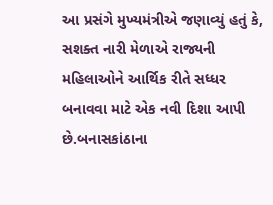આ પ્રસંગે મુખ્યમંત્રીએ જણાવ્યું હતું કે, સશક્ત નારી મેળાએ રાજ્યની મહિલાઓને આર્થિક રીતે સધ્ધર બનાવવા માટે એક નવી દિશા આપી છે.બનાસકાંઠાના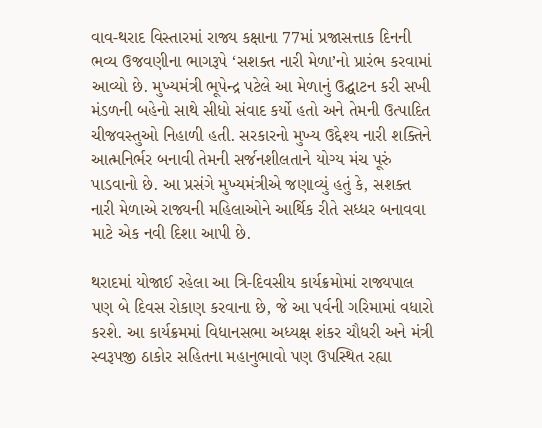વાવ-થરાદ વિસ્તારમાં રાજ્ય કક્ષાના 77માં પ્રજાસત્તાક દિનની ભવ્ય ઉજવણીના ભાગરૂપે ‘સશક્ત નારી મેળા’નો પ્રારંભ કરવામાં આવ્યો છે. મુખ્યમંત્રી ભૂપેન્દ્ર પટેલે આ મેળાનું ઉદ્ઘાટન કરી સખી મંડળની બહેનો સાથે સીધો સંવાદ કર્યો હતો અને તેમની ઉત્પાદિત ચીજવસ્તુઓ નિહાળી હતી. સરકારનો મુખ્ય ઉદ્દેશ્ય નારી શક્તિને આત્મનિર્ભર બનાવી તેમની સર્જનશીલતાને યોગ્ય મંચ પૂરું પાડવાનો છે. આ પ્રસંગે મુખ્યમંત્રીએ જણાવ્યું હતું કે, સશક્ત નારી મેળાએ રાજ્યની મહિલાઓને આર્થિક રીતે સધ્ધર બનાવવા માટે એક નવી દિશા આપી છે.

થરાદમાં યોજાઈ રહેલા આ ત્રિ-દિવસીય કાર્યક્રમોમાં રાજ્યપાલ પણ બે દિવસ રોકાણ કરવાના છે, જે આ પર્વની ગરિમામાં વધારો કરશે. આ કાર્યક્રમમાં વિધાનસભા અધ્યક્ષ શંકર ચૌધરી અને મંત્રી સ્વરૂપજી ઠાકોર સહિતના મહાનુભાવો પણ ઉપસ્થિત રહ્યા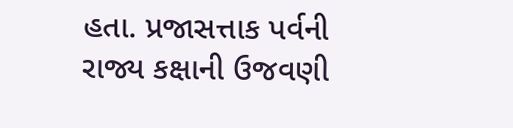હતા. પ્રજાસત્તાક પર્વની રાજ્ય કક્ષાની ઉજવણી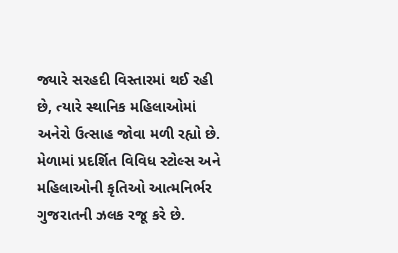જ્યારે સરહદી વિસ્તારમાં થઈ રહી છે, ત્યારે સ્થાનિક મહિલાઓમાં અનેરો ઉત્સાહ જોવા મળી રહ્યો છે. મેળામાં પ્રદર્શિત વિવિધ સ્ટોલ્સ અને મહિલાઓની કૃતિઓ આત્મનિર્ભર ગુજરાતની ઝલક રજૂ કરે છે.